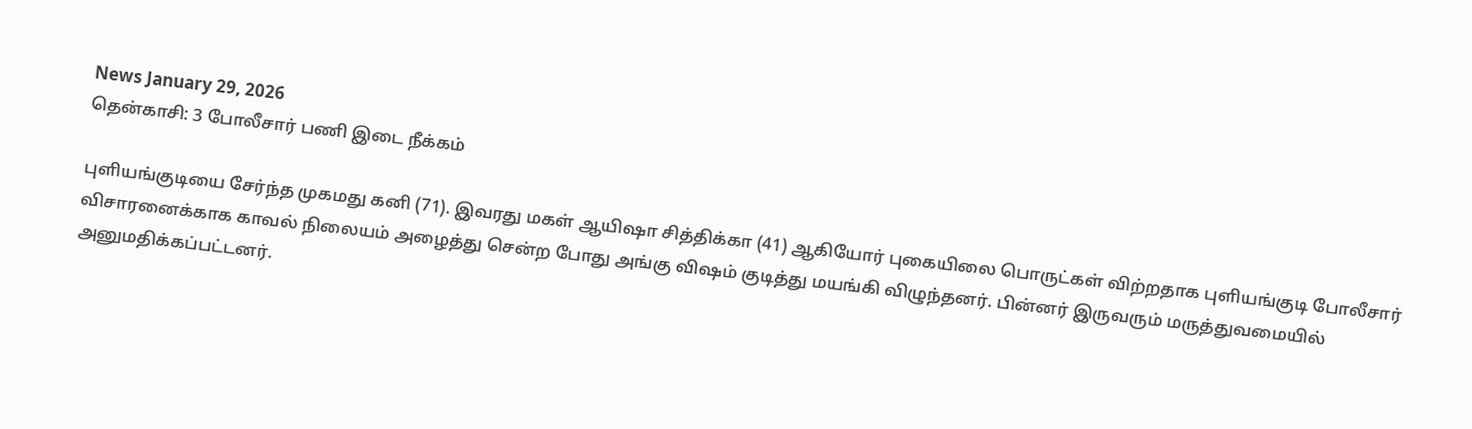News January 29, 2026
தென்காசி: 3 போலீசார் பணி இடை நீக்கம்

புளியங்குடியை சேர்ந்த முகமது கனி (71). இவரது மகள் ஆயிஷா சித்திக்கா (41) ஆகியோர் புகையிலை பொருட்கள் விற்றதாக புளியங்குடி போலீசார் விசாரனைக்காக காவல் நிலையம் அழைத்து சென்ற போது அங்கு விஷம் குடித்து மயங்கி விழுந்தனர். பின்னர் இருவரும் மருத்துவமையில் அனுமதிக்கப்பட்டனர்.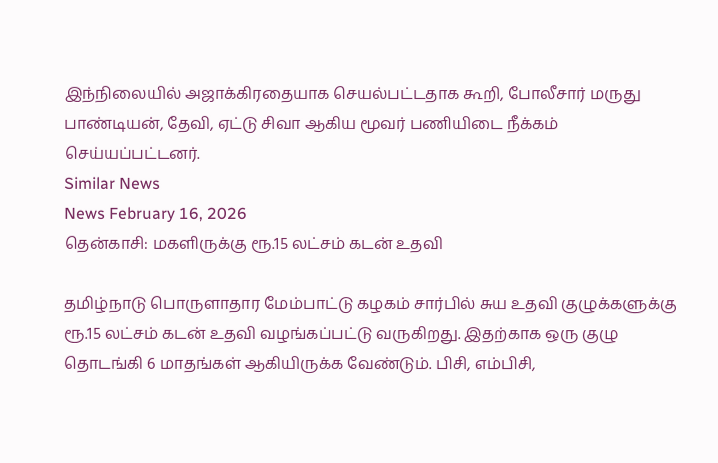இந்நிலையில் அஜாக்கிரதையாக செயல்பட்டதாக கூறி, போலீசார் மருது பாண்டியன், தேவி, ஏட்டு சிவா ஆகிய மூவர் பணியிடை நீக்கம் செய்யப்பட்டனர்.
Similar News
News February 16, 2026
தென்காசி: மகளிருக்கு ரூ.15 லட்சம் கடன் உதவி

தமிழ்நாடு பொருளாதார மேம்பாட்டு கழகம் சார்பில் சுய உதவி குழுக்களுக்கு ரூ.15 லட்சம் கடன் உதவி வழங்கப்பட்டு வருகிறது. இதற்காக ஒரு குழு தொடங்கி 6 மாதங்கள் ஆகியிருக்க வேண்டும். பிசி, எம்பிசி,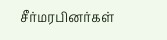சீர்மரபினர்கள்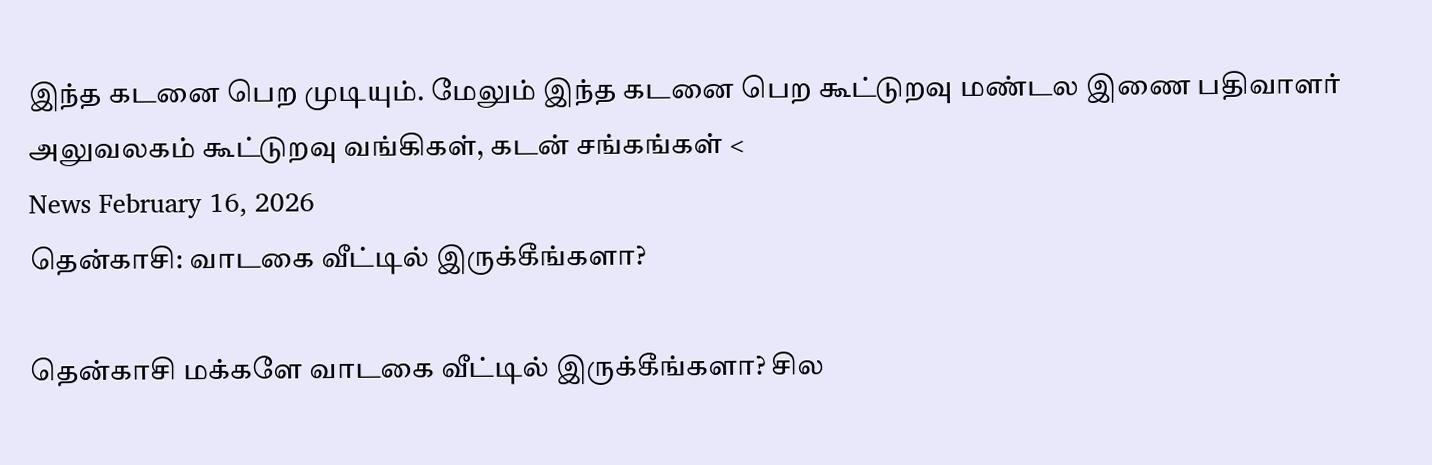இந்த கடனை பெற முடியும். மேலும் இந்த கடனை பெற கூட்டுறவு மண்டல இணை பதிவாளர் அலுவலகம் கூட்டுறவு வங்கிகள், கடன் சங்கங்கள் <
News February 16, 2026
தென்காசி: வாடகை வீட்டில் இருக்கீங்களா?

தென்காசி மக்களே வாடகை வீட்டில் இருக்கீங்களா? சில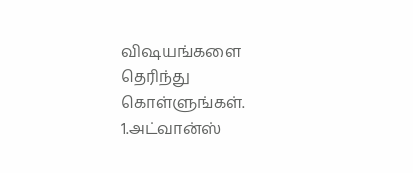விஷயங்களை தெரிந்து கொள்ளுங்கள்.
1.அட்வான்ஸ்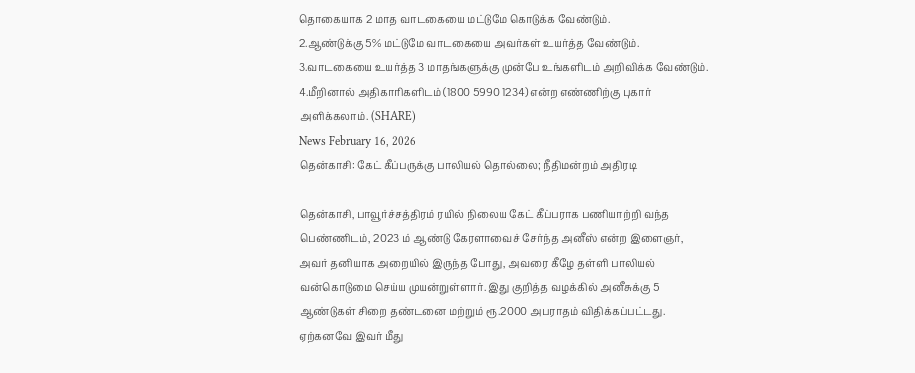தொகையாக 2 மாத வாடகையை மட்டுமே கொடுக்க வேண்டும்.
2.ஆண்டுக்கு 5% மட்டுமே வாடகையை அவர்கள் உயர்த்த வேண்டும்.
3.வாடகையை உயர்த்த 3 மாதங்களுக்கு முன்பே உங்களிடம் அறிவிக்க வேண்டும்.
4.மீறினால் அதிகாரிகளிடம் (1800 5990 1234) என்ற எண்ணிற்கு புகார் அளிக்கலாம். (SHARE)
News February 16, 2026
தென்காசி: கேட் கீப்பருக்கு பாலியல் தொல்லை; நீதிமன்றம் அதிரடி

தென்காசி, பாவூர்ச்சத்திரம் ரயில் நிலைய கேட் கீப்பராக பணியாற்றி வந்த பெண்ணிடம், 2023 ம் ஆண்டு கேரளாவைச் சேர்ந்த அனீஸ் என்ற இளைஞர், அவர் தனியாக அறையில் இருந்த போது, அவரை கீழே தள்ளி பாலியல் வன்கொடுமை செய்ய முயன்றுள்ளார். இது குறித்த வழக்கில் அனீசுக்கு 5 ஆண்டுகள் சிறை தண்டனை மற்றும் ரூ.2000 அபராதம் விதிக்கப்பட்டது. ஏற்கனவே இவர் மீது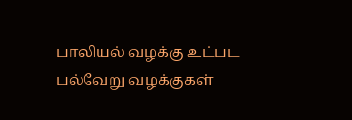பாலியல் வழக்கு உட்பட பல்வேறு வழக்குகள்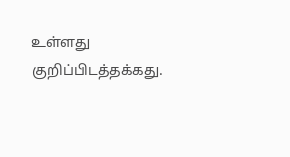உள்ளது குறிப்பிடத்தக்கது.